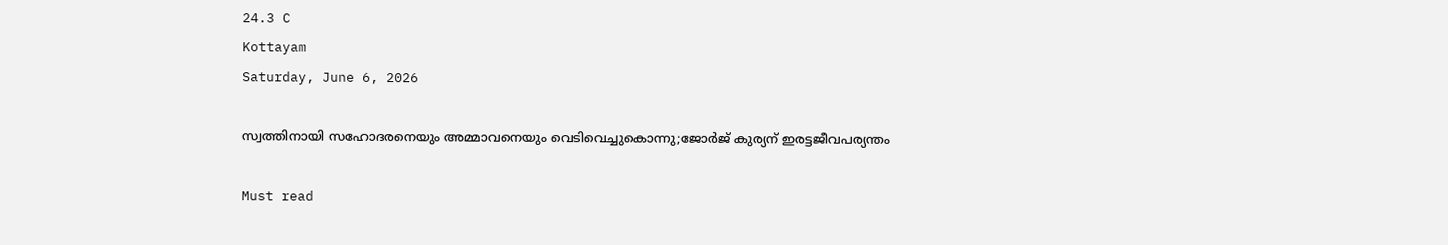24.3 C
Kottayam
Saturday, June 6, 2026

സ്വത്തിനായി സഹോദരനെയും അമ്മാവനെയും വെടിവെച്ചുകൊന്നു;ജോര്‍ജ് കുര്യന് ഇരട്ടജീവപര്യന്തം

Must read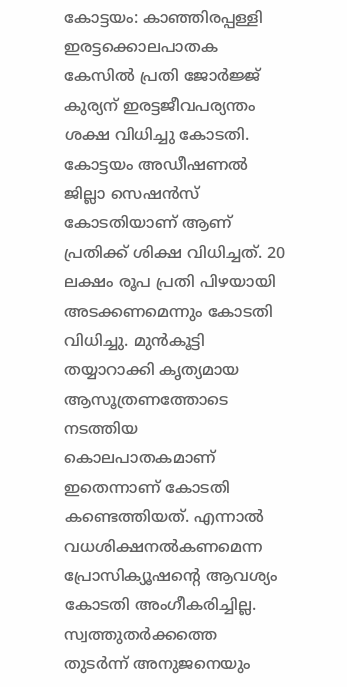കോട്ടയം: കാഞ്ഞിരപ്പള്ളി ഇരട്ടക്കൊലപാതക കേസില്‍ പ്രതി ജോര്‍ജ്ജ് കുര്യന് ഇരട്ടജീവപര്യന്തം ശക്ഷ വിധിച്ചു കോടതി. കോട്ടയം അഡീഷണല്‍ ജില്ലാ സെഷന്‍സ് കോടതിയാണ് ആണ് പ്രതിക്ക് ശിക്ഷ വിധിച്ചത്. 20 ലക്ഷം രൂപ പ്രതി പിഴയായി അടക്കണമെന്നും കോടതി വിധിച്ചു. മുന്‍കൂട്ടി തയ്യാറാക്കി കൃത്യമായ ആസൂത്രണത്തോടെ നടത്തിയ കൊലപാതകമാണ് ഇതെന്നാണ് കോടതി കണ്ടെത്തിയത്. എന്നാല്‍ വധശിക്ഷനല്‍കണമെന്ന പ്രോസിക്യൂഷന്റെ ആവശ്യം കോടതി അംഗീകരിച്ചില്ല. സ്വത്തുതര്‍ക്കത്തെ തുടര്‍ന്ന് അനുജനെയും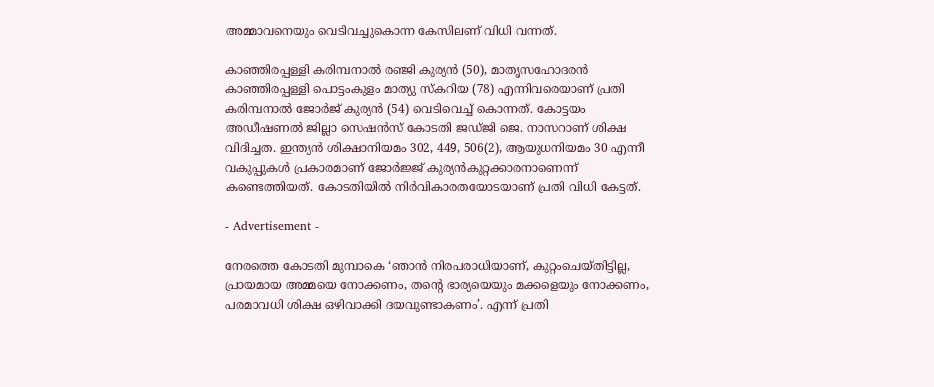അമ്മാവനെയും വെടിവച്ചുകൊന്ന കേസിലണ് വിധി വന്നത്.

കാഞ്ഞിരപ്പള്ളി കരിമ്പനാല്‍ രഞ്ജി കുര്യന്‍ (50), മാതൃസഹോദരന്‍ കാഞ്ഞിരപ്പള്ളി പൊട്ടംകുളം മാത്യു സ്‌കറിയ (78) എന്നിവരെയാണ് പ്രതി കരിമ്പനാല്‍ ജോര്‍ജ് കുര്യന്‍ (54) വെടിവെച്ച് കൊന്നത്. കോട്ടയം അഡീഷണല്‍ ജില്ലാ സെഷന്‍സ് കോടതി ജഡ്ജി ജെ. നാസറാണ് ശിക്ഷ വിദിച്ചത. ഇന്ത്യന്‍ ശിക്ഷാനിയമം 302, 449, 506(2), ആയുധനിയമം 30 എന്നീ വകുപ്പുകള്‍ പ്രകാരമാണ് ജോര്‍ജ്ജ് കുര്യന്‍കുറ്റക്കാരനാണെന്ന് കണ്ടെത്തിയത്. കോടതിയില്‍ നിര്‍വികാരതയോടയാണ് പ്രതി വിധി കേട്ടത്.

- Advertisement -

നേരത്തെ കോടതി മുമ്പാകെ ‘ഞാന്‍ നിരപരാധിയാണ്, കുറ്റംചെയ്തിട്ടില്ല, പ്രായമായ അമ്മയെ നോക്കണം, തന്റെ ഭാര്യയെയും മക്കളെയും നോക്കണം, പരമാവധി ശിക്ഷ ഒഴിവാക്കി ദയവുണ്ടാകണം’. എന്ന് പ്രതി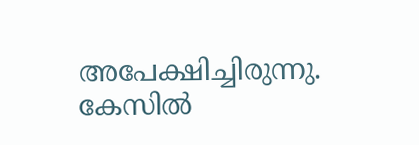അപേക്ഷിച്ചിരുന്നു. കേസില്‍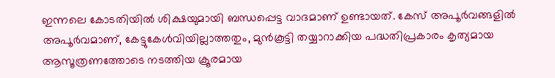ഇന്നലെ കോടതിയില്‍ ശിക്ഷയുമായി ബന്ധപ്പെട്ട വാദമാണ് ഉണ്ടായത്. കേസ് അപൂര്‍വങ്ങളില്‍ അപൂര്‍വമാണ്, കേട്ടുകേള്‍വിയില്ലാത്തതും, മുന്‍കൂട്ടി തയ്യാറാക്കിയ പദ്ധതിപ്രകാരം കൃത്യമായ ആസൂത്രണത്തോടെ നടത്തിയ ക്രൂരമായ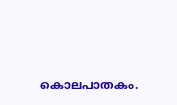കൊലപാതകം.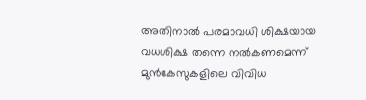അതിനാല്‍ പരമാവധി ശിക്ഷയായ വധശിക്ഷ തന്നെ നല്‍കണമെന്ന് മുന്‍കേസുകളിലെ വിവിധ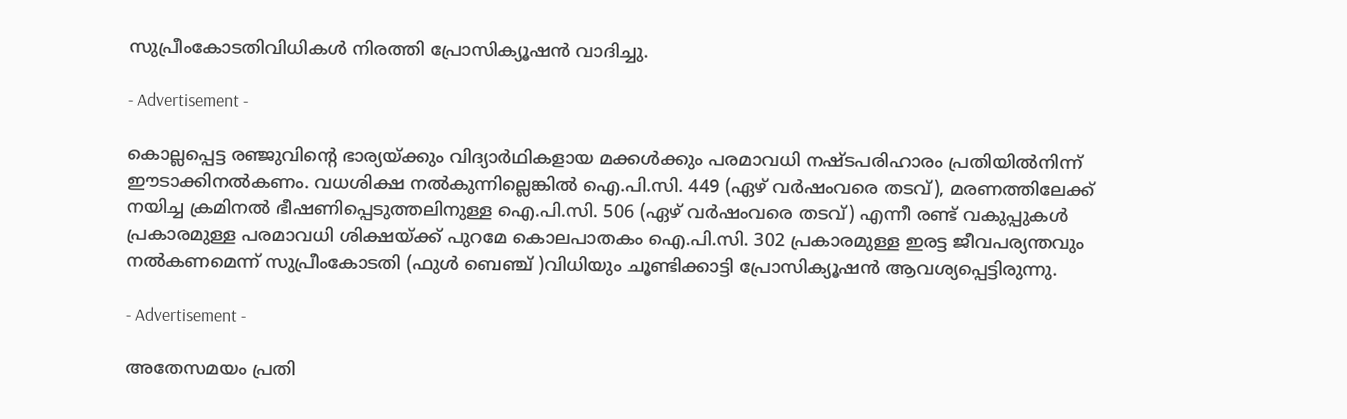സുപ്രീംകോടതിവിധികള്‍ നിരത്തി പ്രോസിക്യൂഷന്‍ വാദിച്ചു.

- Advertisement -

കൊല്ലപ്പെട്ട രഞ്ജുവിന്റെ ഭാര്യയ്ക്കും വിദ്യാര്‍ഥികളായ മക്കള്‍ക്കും പരമാവധി നഷ്ടപരിഹാരം പ്രതിയില്‍നിന്ന് ഈടാക്കിനല്‍കണം. വധശിക്ഷ നല്‍കുന്നില്ലെങ്കില്‍ ഐ.പി.സി. 449 (ഏഴ് വര്‍ഷംവരെ തടവ്), മരണത്തിലേക്ക് നയിച്ച ക്രമിനല്‍ ഭീഷണിപ്പെടുത്തലിനുള്ള ഐ.പി.സി. 506 (ഏഴ് വര്‍ഷംവരെ തടവ്) എന്നീ രണ്ട് വകുപ്പുകള്‍ പ്രകാരമുള്ള പരമാവധി ശിക്ഷയ്ക്ക് പുറമേ കൊലപാതകം ഐ.പി.സി. 302 പ്രകാരമുള്ള ഇരട്ട ജീവപര്യന്തവും നല്‍കണമെന്ന് സുപ്രീംകോടതി (ഫുള്‍ ബെഞ്ച് )വിധിയും ചൂണ്ടിക്കാട്ടി പ്രോസിക്യൂഷന്‍ ആവശ്യപ്പെട്ടിരുന്നു.

- Advertisement -

അതേസമയം പ്രതി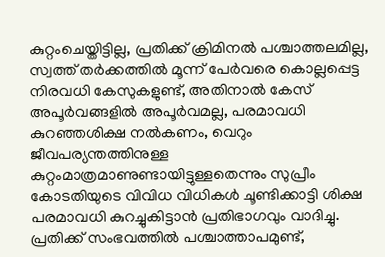കുറ്റംചെയ്തിട്ടില്ല, പ്രതിക്ക് ക്രിമിനല്‍ പശ്ചാത്തലമില്ല, സ്വത്ത് തര്‍ക്കത്തില്‍ മൂന്ന് പേര്‍വരെ കൊല്ലപ്പെട്ട നിരവധി കേസുകളുണ്ട്, അതിനാല്‍ കേസ് അപൂര്‍വങ്ങളില്‍ അപൂര്‍വമല്ല, പരമാവധി കുറഞ്ഞശിക്ഷ നല്‍കണം, വെറും ജീവപര്യന്തത്തിനുള്ള കുറ്റംമാത്രമാണുണ്ടായിട്ടുള്ളതെന്നും സുപ്രീം കോടതിയുടെ വിവിധ വിധികള്‍ ചൂണ്ടിക്കാട്ടി ശിക്ഷ പരമാവധി കുറച്ചുകിട്ടാന്‍ പ്രതിഭാഗവും വാദിച്ചു. പ്രതിക്ക് സംഭവത്തില്‍ പശ്ചാത്താപമുണ്ട്,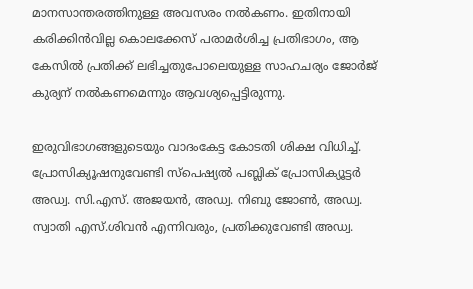മാനസാന്തരത്തിനുള്ള അവസരം നല്‍കണം. ഇതിനായി കരിക്കിന്‍വില്ല കൊലക്കേസ് പരാമര്‍ശിച്ച പ്രതിഭാഗം, ആ കേസില്‍ പ്രതിക്ക് ലഭിച്ചതുപോലെയുള്ള സാഹചര്യം ജോര്‍ജ് കുര്യന് നല്‍കണമെന്നും ആവശ്യപ്പെട്ടിരുന്നു.

ഇരുവിഭാഗങ്ങളുടെയും വാദംകേട്ട കോടതി ശിക്ഷ വിധിച്ച്. പ്രോസിക്യൂഷനുവേണ്ടി സ്പെഷ്യല്‍ പബ്ലിക് പ്രോസിക്യൂട്ടര്‍ അഡ്വ. സി.എസ്. അജയന്‍, അഡ്വ. നിബു ജോണ്‍, അഡ്വ. സ്വാതി എസ്.ശിവന്‍ എന്നിവരും, പ്രതിക്കുവേണ്ടി അഡ്വ.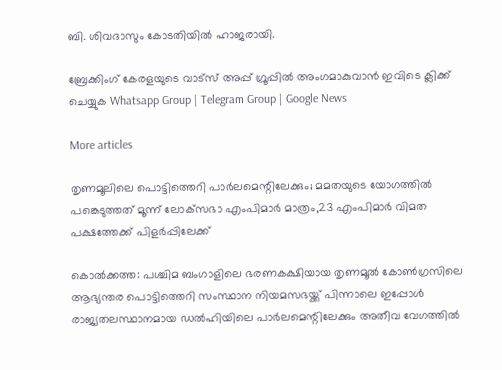ബി. ശിവദാസും കോടതിയില്‍ ഹാജരായി.

ബ്രേക്കിംഗ് കേരളയുടെ വാട്സ് അപ്പ് ഗ്രൂപ്പിൽ അംഗമാകുവാൻ ഇവിടെ ക്ലിക്ക് ചെയ്യുക Whatsapp Group | Telegram Group | Google News

More articles

തൃണമൂലിലെ പൊട്ടിത്തെറി പാർലമെന്റിലേക്കും; മമതയുടെ യോഗത്തിൽ പങ്കെടുത്തത് മൂന്ന് ലോക്‌സഭാ എംപിമാർ മാത്രം,23 എംപിമാർ വിമത പക്ഷത്തേക്ക് പിളർപ്പിലേക്ക്

കൊൽക്കത്ത: പശ്ചിമ ബംഗാളിലെ ഭരണകക്ഷിയായ തൃണമൂൽ കോൺഗ്രസിലെ ആഭ്യന്തര പൊട്ടിത്തെറി സംസ്ഥാന നിയമസഭയ്ക്ക് പിന്നാലെ ഇപ്പോൾ രാജ്യതലസ്ഥാനമായ ഡൽഹിയിലെ പാർലമെന്റിലേക്കും അതീവ വേഗത്തിൽ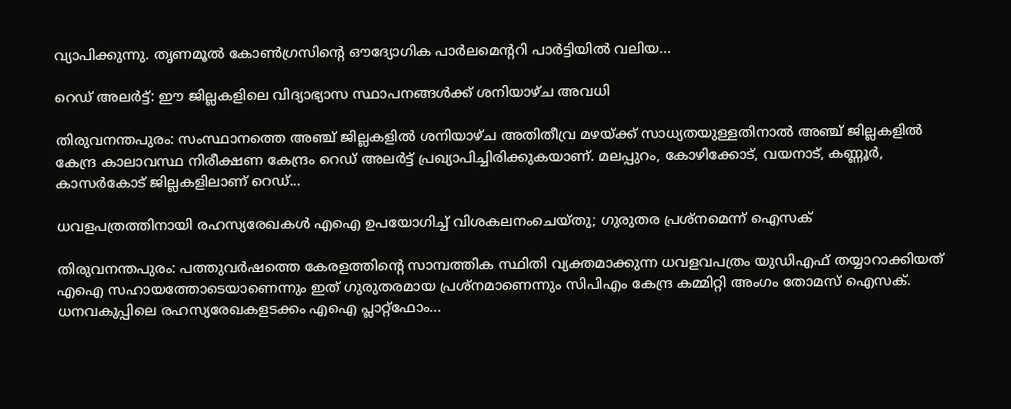വ്യാപിക്കുന്നു. തൃണമൂൽ കോൺഗ്രസിന്റെ ഔദ്യോഗിക പാർലമെന്ററി പാർട്ടിയിൽ വലിയ...

റെഡ് അലർട്ട്: ഈ ജില്ലകളിലെ വിദ്യാഭ്യാസ സ്ഥാപനങ്ങൾക്ക് ശനിയാഴ്ച അവധി

തിരുവനന്തപുരം: സംസ്ഥാനത്തെ അഞ്ച് ജില്ലകളിൽ ശനിയാഴ്ച അതിതീവ്ര മഴയ്ക്ക് സാധ്യതയുള്ളതിനാൽ അഞ്ച് ജില്ലകളിൽ കേന്ദ്ര കാലാവസ്ഥ നിരീക്ഷണ കേന്ദ്രം റെഡ് അലർട്ട് പ്രഖ്യാപിച്ചിരിക്കുകയാണ്. മലപ്പുറം, കോഴിക്കോട്, വയനാട്, കണ്ണൂർ, കാസർകോട് ജില്ലകളിലാണ് റെഡ്...

ധവളപത്രത്തിനായി രഹസ്യരേഖകൾ എഐ ഉപയോഗിച്ച് വിശകലനംചെയ്തു; ഗുരുതര പ്രശ്‌നമെന്ന് ഐസക്

തിരുവനന്തപുരം: പത്തുവർഷത്തെ കേരളത്തിന്റെ സാമ്പത്തിക സ്ഥിതി വ്യക്തമാക്കുന്ന ധവളവപത്രം യുഡിഎഫ് തയ്യാറാക്കിയത് എഐ സഹായത്തോടെയാണെന്നും ഇത് ഗുരുതരമായ പ്രശ്‌നമാണെന്നും സിപിഎം കേന്ദ്ര കമ്മിറ്റി അംഗം തോമസ് ഐസക്. ധനവകുപ്പിലെ രഹസ്യരേഖകളടക്കം എഐ പ്ലാറ്റ്‌ഫോം...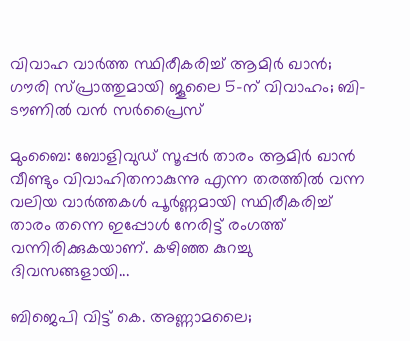വിവാഹ വാർത്ത സ്ഥിരീകരിച്ച് ആമിർ ഖാൻ; ഗൗരി സ്പ്രാത്തുമായി ജൂലൈ 5-ന് വിവാഹം; ബി-ടൗണിൽ വൻ സർപ്രൈസ്

മുംബൈ: ബോളിവുഡ് സൂപ്പർ താരം ആമിർ ഖാൻ വീണ്ടും വിവാഹിതനാകുന്നു എന്ന തരത്തിൽ വന്ന വലിയ വാർത്തകൾ പൂർണ്ണമായി സ്ഥിരീകരിച്ച് താരം തന്നെ ഇപ്പോൾ നേരിട്ട് രംഗത്ത് വന്നിരിക്കുകയാണ്. കഴിഞ്ഞ കുറച്ചു ദിവസങ്ങളായി...

ബിജെപി വിട്ട് കെ. അണ്ണാമലൈ;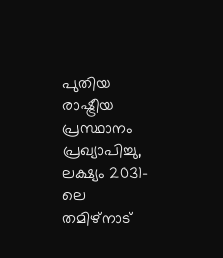പുതിയ രാഷ്ട്രീയ പ്രസ്ഥാനം പ്രഖ്യാപിച്ചു, ലക്ഷ്യം 2031-ലെ തമിഴ്‌നാട്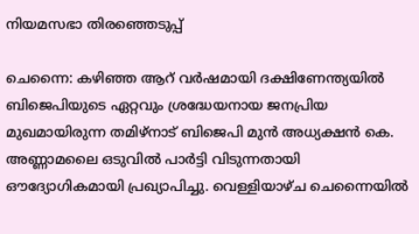നിയമസഭാ തിരഞ്ഞെടുപ്പ്

ചെന്നൈ: കഴിഞ്ഞ ആറ് വർഷമായി ദക്ഷിണേന്ത്യയിൽ ബിജെപിയുടെ ഏറ്റവും ശ്രദ്ധേയനായ ജനപ്രിയ മുഖമായിരുന്ന തമിഴ്‌നാട് ബിജെപി മുൻ അധ്യക്ഷൻ കെ. അണ്ണാമലൈ ഒടുവിൽ പാർട്ടി വിടുന്നതായി ഔദ്യോഗികമായി പ്രഖ്യാപിച്ചു. വെള്ളിയാഴ്ച ചെന്നൈയിൽ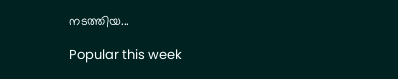നടത്തിയ...

Popular this week